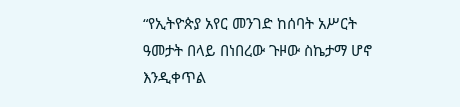“የኢትዮጵያ አየር መንገድ ከሰባት አሥርት ዓመታት በላይ በነበረው ጉዞው ስኬታማ ሆኖ እንዲቀጥል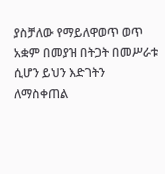ያስቻለው የማይለዋወጥ ወጥ አቋም በመያዝ በትጋት በመሥራቱ ሲሆን ይህን እድገትን ለማስቀጠል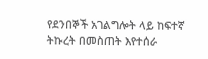የደንበኞች አገልግሎት ላይ ከፍተኛ ትኩረት በመስጠት እየተሰራ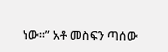ነው።” አቶ መስፍን ጣሰው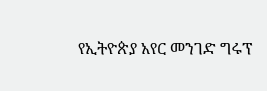የኢትዮጵያ አየር መንገድ ግሩፕ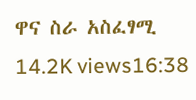ዋና ስራ አስፈፃሚ 14.2K views16:38